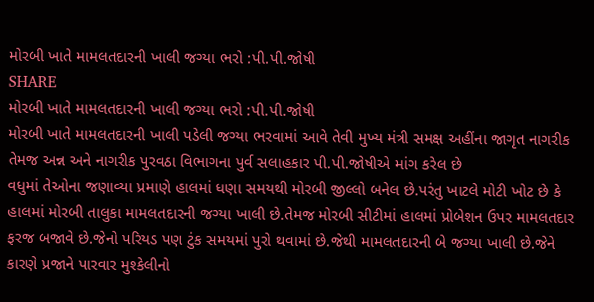મોરબી ખાતે મામલતદારની ખાલી જગ્યા ભરો :પી.પી.જોષી
SHARE
મોરબી ખાતે મામલતદારની ખાલી જગ્યા ભરો :પી.પી.જોષી
મોરબી ખાતે મામલતદારની ખાલી પડેલી જગ્યા ભરવામાં આવે તેવી મુખ્ય મંત્રી સમક્ષ અહીંના જાગૃત નાગરીક તેમજ અન્ન અને નાગરીક પુરવઠા વિભાગના પુર્વ સલાહકાર પી.પી.જોષીએ માંગ કરેલ છે
વધુમાં તેઓના જણાવ્યા પ્રમાણે હાલમાં ધણા સમયથી મોરબી જીલ્લો બનેલ છે.પરંતુ ખાટલે મોટી ખોટ છે કે હાલમાં મોરબી તાલુકા મામલતદારની જગ્યા ખાલી છે.તેમજ મોરબી સીટીમાં હાલમાં પ્રોબેશન ઉપર મામલતદાર ફરજ બજાવે છે.જેનો પરિયડ પણ ટુંક સમયમાં પુરો થવામાં છે.જેથી મામલતદારની બે જગ્યા ખાલી છે.જેને કારણે પ્રજાને પારવાર મુશ્કેલીનો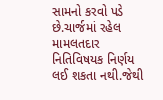સામનો કરવો પડે છે.ચાર્જમાં રહેલ મામલતદાર નિતિવિષયક નિર્ણય લઈ શકતા નથી.જેથી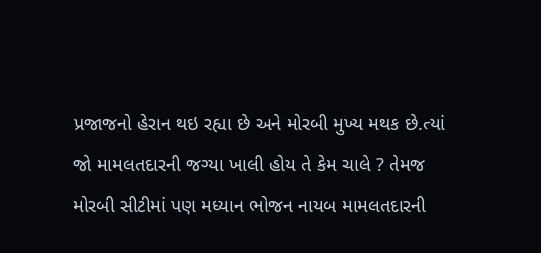પ્રજાજનો હેરાન થઇ રહ્યા છે અને મોરબી મુખ્ય મથક છે.ત્યાં જો મામલતદારની જગ્યા ખાલી હોય તે કેમ ચાલે ? તેમજ મોરબી સીટીમાં પણ મધ્યાન ભોજન નાયબ મામલતદારની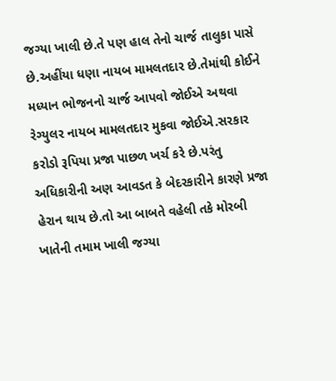જગ્યા ખાલી છે.તે પણ હાલ તેનો ચાર્જ તાલુકા પાસે છે.અહીંયા ધણા નાયબ મામલતદાર છે.તેમાંથી કોઈને મધ્યાન ભોજનનો ચાર્જ આપવો જોઈએ અથવા રેગ્યુલર નાયબ મામલતદાર મુકવા જોઈએ.સરકાર કરોડો રૂપિયા પ્રજા પાછળ ખર્ચ કરે છે.પરંતુ અધિકારીની અણ આવડત કે બેદરકારીને કારણે પ્રજા હેરાન થાય છે.તો આ બાબતે વહેલી તકે મોરબી ખાતેની તમામ ખાલી જગ્યા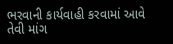ભરવાની કાર્યવાહી કરવામાં આવે તેવી માંગ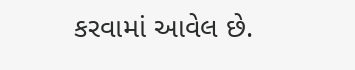કરવામાં આવેલ છે.